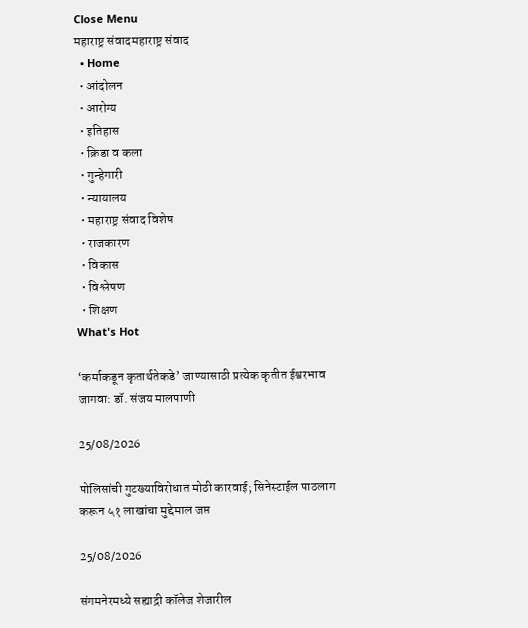Close Menu
महाराष्ट्र संवादमहाराष्ट्र संवाद
  • Home
  • आंदोलन
  • आरोग्य
  • इतिहास
  • क्रिडा व कला
  • गुन्हेगारी
  • न्यायालय
  • महाराष्ट्र संवाद विशेष
  • राजकारण
  • विकास
  • विश्लेषण
  • शिक्षण
What's Hot

‘कर्माकडून कृतार्थतेकडे’ जाण्यासाठी प्रत्येक कृतीत ईश्वरभाव जागवा: डॉ. संजय मालपाणी

25/08/2026

पोलिसांची गुटख्याविरोधात मोठी कारवाई; सिनेस्टाईल पाठलाग करून ५१ लाखांचा मुद्देमाल जप्त

25/08/2026

संगमनेरमध्ये सह्याद्री कॉलेज शेजारील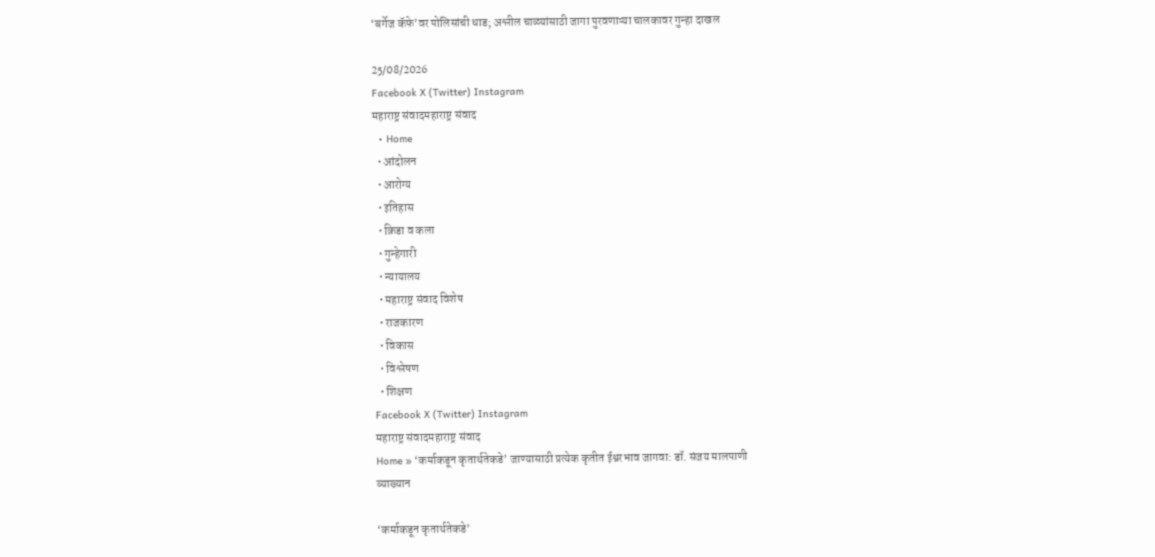‘बर्गेज कॅफे’वर पोलिसांची धाड; अश्लील चाळ्यांसाठी जागा पुरवणाऱ्या चालकावर गुन्हा दाखल

25/08/2026
Facebook X (Twitter) Instagram
महाराष्ट्र संवादमहाराष्ट्र संवाद
  • Home
  • आंदोलन
  • आरोग्य
  • इतिहास
  • क्रिडा व कला
  • गुन्हेगारी
  • न्यायालय
  • महाराष्ट्र संवाद विशेष
  • राजकारण
  • विकास
  • विश्लेषण
  • शिक्षण
Facebook X (Twitter) Instagram
महाराष्ट्र संवादमहाराष्ट्र संवाद
Home » ‘कर्माकडून कृतार्थतेकडे’ जाण्यासाठी प्रत्येक कृतीत ईश्वरभाव जागवा: डॉ. संजय मालपाणी
व्याख्यान

‘कर्माकडून कृतार्थतेकडे’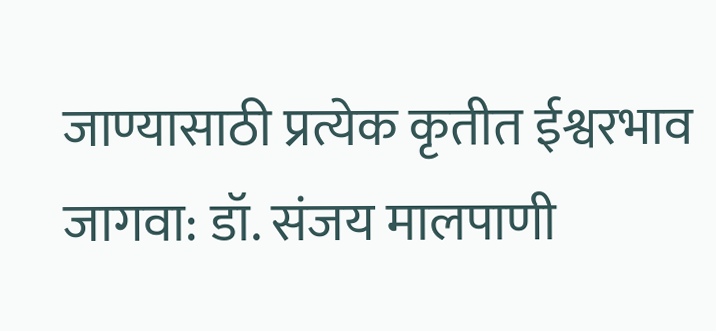जाण्यासाठी प्रत्येक कृतीत ईश्वरभाव जागवा: डॉ. संजय मालपाणी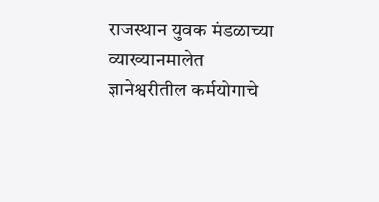राजस्थान युवक मंडळाच्या व्याख्यानमालेत ज्ञानेश्वरीतील कर्मयोगाचे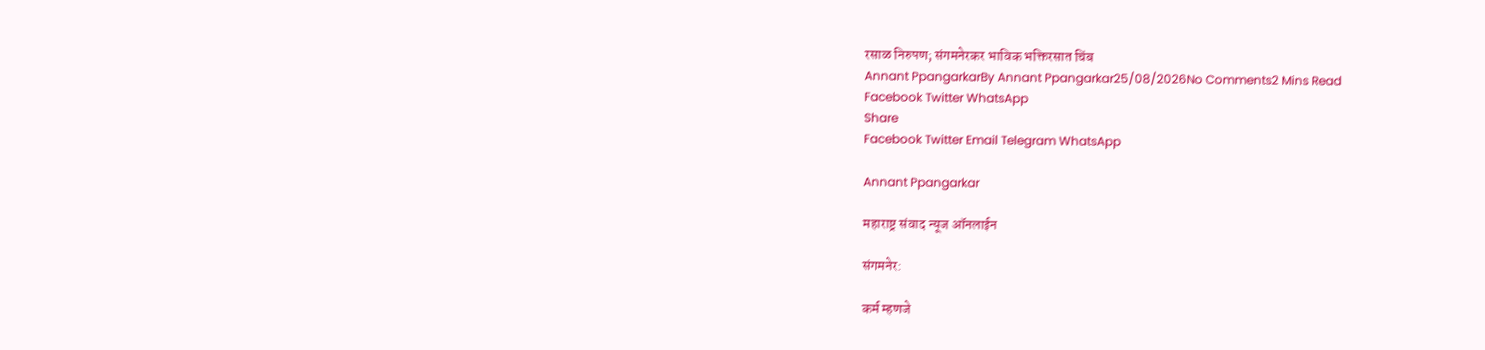रसाळ निरुपण; संगमनेरकर भाविक भक्तिरसात चिंब
Annant PpangarkarBy Annant Ppangarkar25/08/2026No Comments2 Mins Read
Facebook Twitter WhatsApp
Share
Facebook Twitter Email Telegram WhatsApp

Annant Ppangarkar

महाराष्ट्र संवाद न्यूज ऑनलाईन

संगमनेर:

कर्म म्हणजे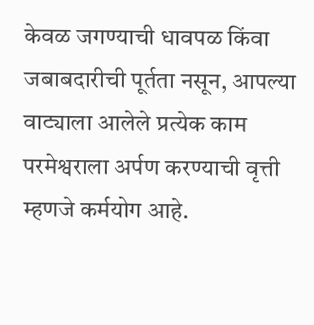केवळ जगण्याची धावपळ किंवा जबाबदारीची पूर्तता नसून, आपल्या वाट्याला आलेले प्रत्येक काम परमेश्वराला अर्पण करण्याची वृत्ती म्हणजे कर्मयोग आहे.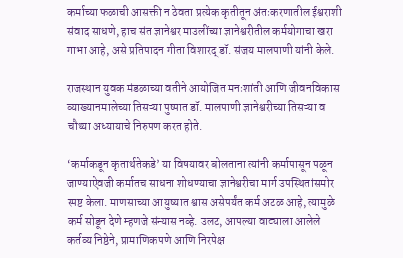कर्माच्या फळाची आसक्ती न ठेवता प्रत्येक कृतीतून अंतःकरणातील ईश्वराशी संवाद साधणे, हाच संत ज्ञानेश्वर माउलींच्या ज्ञानेश्वरीतील कर्मयोगाचा खरा गाभा आहे, असे प्रतिपादन गीता विशारद् डॉ. संजय मालपाणी यांनी केले.

राजस्थान युवक मंडळाच्या वतीने आयोजित मनःशांती आणि जीवनविकास व्याख्यानमालेच्या तिसऱ्या पुष्पात डॉ. मालपाणी ज्ञानेश्वरीच्या तिसऱ्या व चौथ्या अध्यायाचे निरुपण करत होते.

‘कर्माकडून कृतार्थतेकडे’ या विषयावर बोलताना त्यांनी कर्मापासून पळून जाण्याऐवजी कर्मातच साधना शोधण्याचा ज्ञानेश्वरीचा मार्ग उपस्थितांसमोर स्पष्ट केला. माणसाच्या आयुष्यात श्वास असेपर्यंत कर्म अटळ आहे, त्यामुळे कर्म सोडून देणे म्हणजे संन्यास नव्हे. उलट, आपल्या वाट्याला आलेले कर्तव्य निष्ठेने, प्रामाणिकपणे आणि निरपेक्ष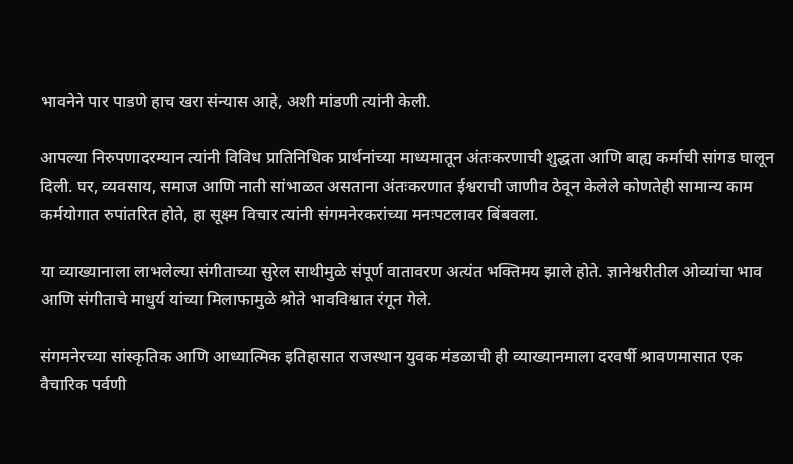भावनेने पार पाडणे हाच खरा संन्यास आहे, अशी मांडणी त्यांनी केली.

आपल्या निरुपणादरम्यान त्यांनी विविध प्रातिनिधिक प्रार्थनांच्या माध्यमातून अंतःकरणाची शुद्धता आणि बाह्य कर्माची सांगड घालून दिली. घर, व्यवसाय, समाज आणि नाती सांभाळत असताना अंतःकरणात ईश्वराची जाणीव ठेवून केलेले कोणतेही सामान्य काम कर्मयोगात रुपांतरित होते, हा सूक्ष्म विचार त्यांनी संगमनेरकरांच्या मनःपटलावर बिंबवला.

या व्याख्यानाला लाभलेल्या संगीताच्या सुरेल साथीमुळे संपूर्ण वातावरण अत्यंत भक्तिमय झाले होते. ज्ञानेश्वरीतील ओव्यांचा भाव आणि संगीताचे माधुर्य यांच्या मिलाफामुळे श्रोते भावविश्वात रंगून गेले.

संगमनेरच्या सांस्कृतिक आणि आध्यात्मिक इतिहासात राजस्थान युवक मंडळाची ही व्याख्यानमाला दरवर्षी श्रावणमासात एक वैचारिक पर्वणी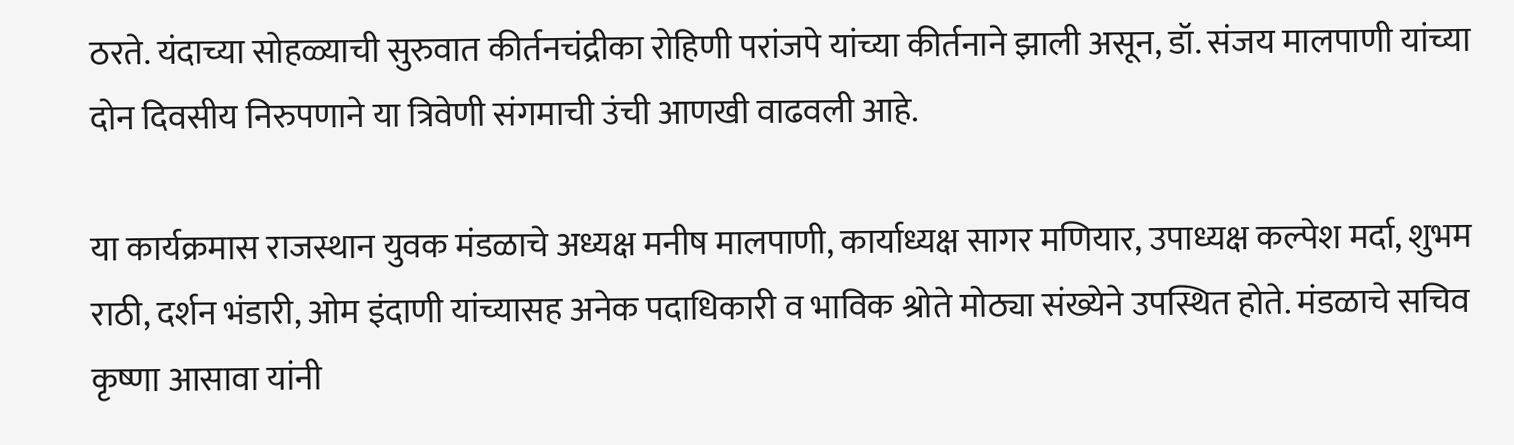ठरते. यंदाच्या सोहळ्याची सुरुवात कीर्तनचंद्रीका रोहिणी परांजपे यांच्या कीर्तनाने झाली असून, डॉ. संजय मालपाणी यांच्या दोन दिवसीय निरुपणाने या त्रिवेणी संगमाची उंची आणखी वाढवली आहे.

या कार्यक्रमास राजस्थान युवक मंडळाचे अध्यक्ष मनीष मालपाणी, कार्याध्यक्ष सागर मणियार, उपाध्यक्ष कल्पेश मर्दा, शुभम राठी, दर्शन भंडारी, ओम इंदाणी यांच्यासह अनेक पदाधिकारी व भाविक श्रोते मोठ्या संख्येने उपस्थित होते. मंडळाचे सचिव कृष्णा आसावा यांनी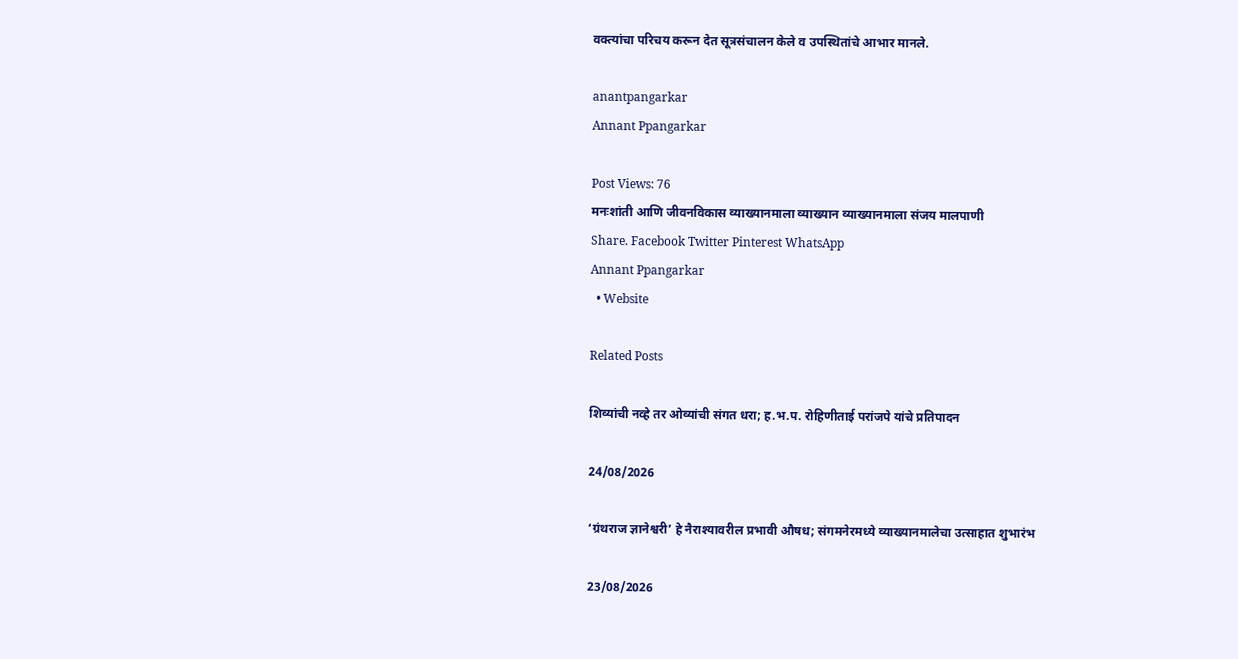वक्त्यांचा परिचय करून देत सूत्रसंचालन केले व उपस्थितांचे आभार मानले.

anantpangarkar
Annant Ppangarkar

Post Views: 76
मनःशांती आणि जीवनविकास व्याख्यानमाला व्याख्यान व्याख्यानमाला संजय मालपाणी
Share. Facebook Twitter Pinterest WhatsApp
Annant Ppangarkar
  • Website

Related Posts

शिव्यांची नव्हे तर ओव्यांची संगत धरा; ह.भ.प. रोहिणीताई परांजपे यांचे प्रतिपादन

24/08/2026

‘ग्रंथराज ज्ञानेश्वरी’ हे नैराश्यावरील प्रभावी औषध; संगमनेरमध्ये व्याख्यानमालेचा उत्साहात शुभारंभ

23/08/2026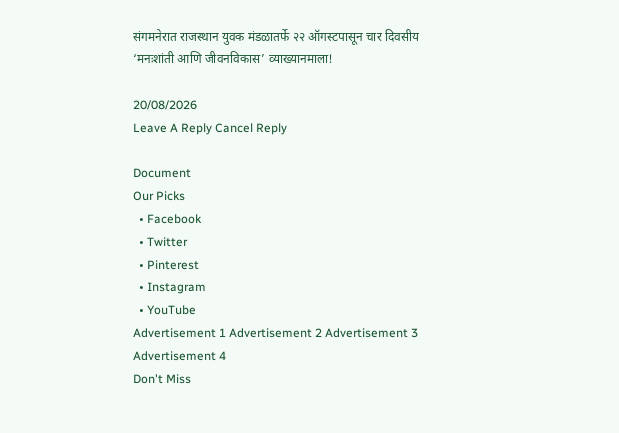संगमनेरात राजस्थान युवक मंडळातर्फे २२ ऑगस्टपासून चार दिवसीय ‘मनःशांती आणि जीवनविकास’ व्याख्यानमाला!

20/08/2026
Leave A Reply Cancel Reply

Document
Our Picks
  • Facebook
  • Twitter
  • Pinterest
  • Instagram
  • YouTube
Advertisement 1 Advertisement 2 Advertisement 3 Advertisement 4
Don't Miss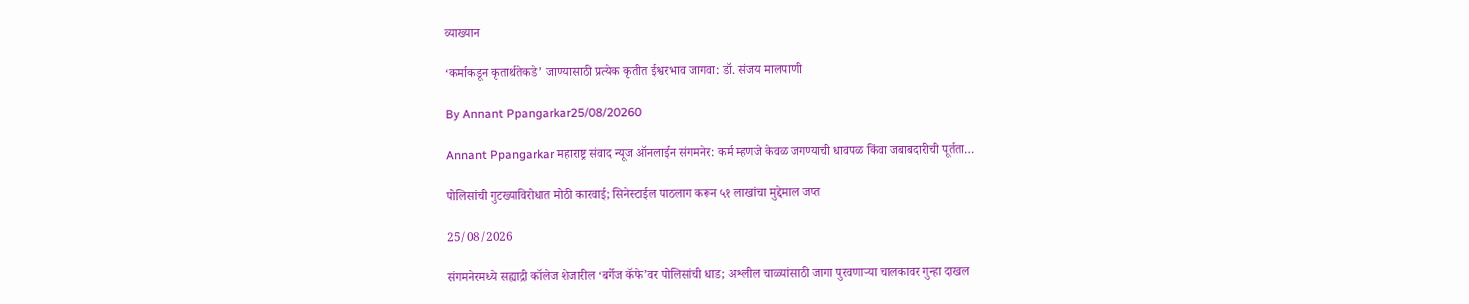व्याख्यान

‘कर्माकडून कृतार्थतेकडे’ जाण्यासाठी प्रत्येक कृतीत ईश्वरभाव जागवा: डॉ. संजय मालपाणी

By Annant Ppangarkar25/08/20260

Annant Ppangarkar महाराष्ट्र संवाद न्यूज ऑनलाईन संगमनेर: कर्म म्हणजे केवळ जगण्याची धावपळ किंवा जबाबदारीची पूर्तता…

पोलिसांची गुटख्याविरोधात मोठी कारवाई; सिनेस्टाईल पाठलाग करून ५१ लाखांचा मुद्देमाल जप्त

25/08/2026

संगमनेरमध्ये सह्याद्री कॉलेज शेजारील ‘बर्गेज कॅफे’वर पोलिसांची धाड; अश्लील चाळ्यांसाठी जागा पुरवणाऱ्या चालकावर गुन्हा दाखल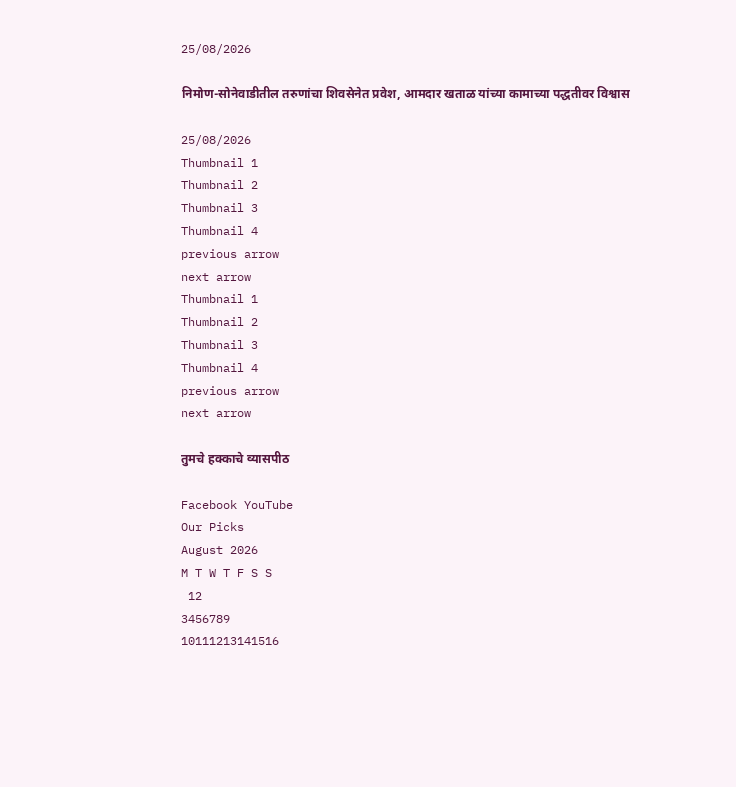25/08/2026

निमोण-सोनेवाडीतील तरुणांचा शिवसेनेत प्रवेश, आमदार खताळ यांच्या कामाच्या पद्धतीवर विश्वास

25/08/2026
Thumbnail 1
Thumbnail 2
Thumbnail 3
Thumbnail 4
previous arrow
next arrow
Thumbnail 1
Thumbnail 2
Thumbnail 3
Thumbnail 4
previous arrow
next arrow

तुमचे हक्काचे व्यासपीठ

Facebook YouTube
Our Picks
August 2026
M T W T F S S
 12
3456789
10111213141516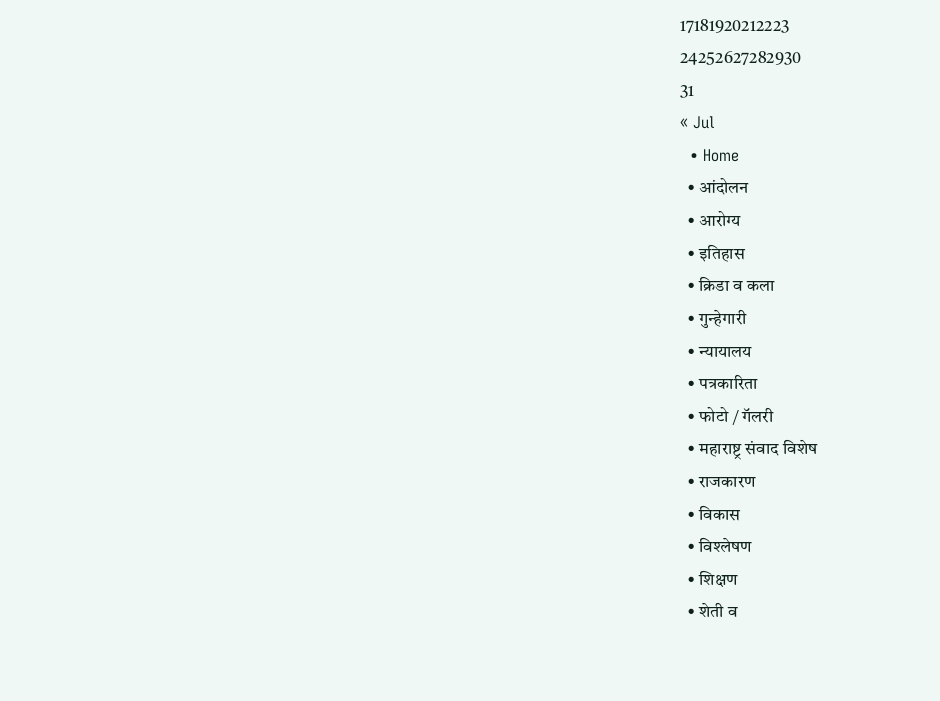17181920212223
24252627282930
31
« Jul
  • Home
  • आंदोलन
  • आरोग्य
  • इतिहास
  • क्रिडा व कला
  • गुन्हेगारी
  • न्यायालय
  • पत्रकारिता
  • फोटो / गॅलरी
  • महाराष्ट्र संवाद विशेष
  • राजकारण
  • विकास
  • विश्लेषण
  • शिक्षण
  • शेती व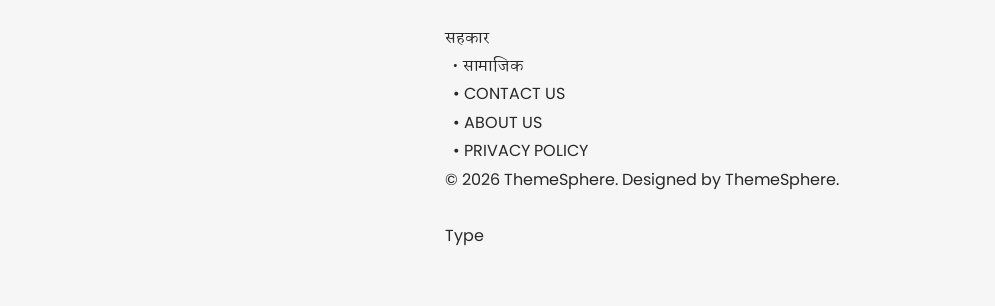सहकार
  • सामाजिक
  • CONTACT US
  • ABOUT US
  • PRIVACY POLICY
© 2026 ThemeSphere. Designed by ThemeSphere.

Type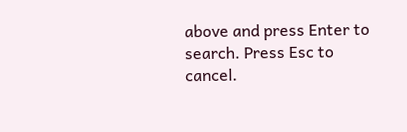above and press Enter to search. Press Esc to cancel.